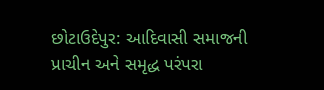છોટાઉદેપુર: આદિવાસી સમાજની પ્રાચીન અને સમૃદ્ધ પરંપરા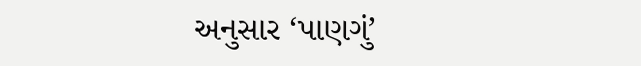અનુસાર ‘પાણગું’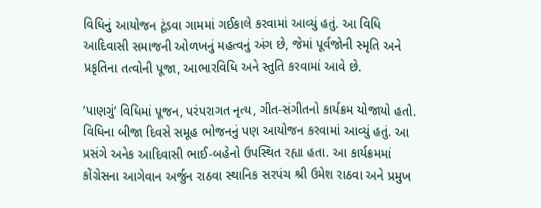વિધિનું આયોજન ટૂંડવા ગામમાં ગઈકાલે કરવામાં આવ્યું હતું. આ વિધિ આદિવાસી સમાજની ઓળખનું મહત્વનું અંગ છે, જેમાં પૂર્વજોની સ્મૃતિ અને પ્રકૃતિના તત્વોની પૂજા, આભારવિધિ અને સ્તુતિ કરવામાં આવે છે.

‘પાણગું’ વિધિમાં પૂજન, પરંપરાગત નૃત્ય, ગીત-સંગીતનો કાર્યક્રમ યોજાયો હતો. વિધિના બીજા દિવસે સમૂહ ભોજનનું પણ આયોજન કરવામાં આવ્યું હતું. આ પ્રસંગે અનેક આદિવાસી ભાઈ-બહેનો ઉપસ્થિત રહ્યા હતા. આ કાર્યક્રમમાં કોંગ્રેસના આગેવાન અર્જુન રાઠવા સ્થાનિક સરપંચ શ્રી ઉમેશ રાઠવા અને પ્રમુખ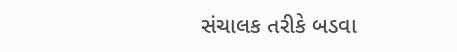સંચાલક તરીકે બડવા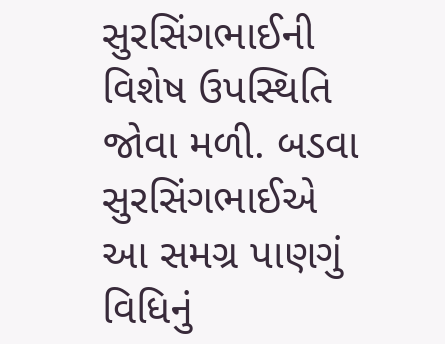સુરસિંગભાઈની વિશેષ ઉપસ્થિતિ જોવા મળી. બડવા સુરસિંગભાઈએ આ સમગ્ર પાણગું વિધિનું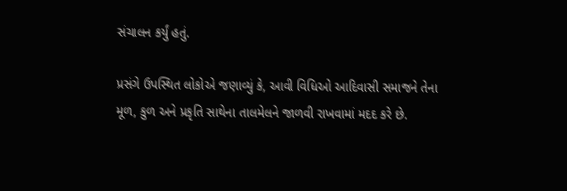સંચાલન કર્યું હતું.

પ્રસંગે ઉપસ્થિત લોકોએ જણાવ્યું કે, આવી વિધિઓ આદિવાસી સમાજને તેના મૂળ, કુળ અને પ્રકૃતિ સાથેના તાલમેલને જાળવી રાખવામાં મદદ કરે છે.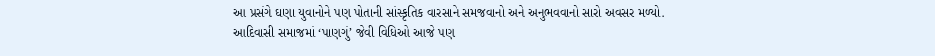આ પ્રસંગે ઘણા યુવાનોને પણ પોતાની સાંસ્કૃતિક વારસાને સમજવાનો અને અનુભવવાનો સારો અવસર મળ્યો. આદિવાસી સમાજમાં ‘પાણગું’ જેવી વિધિઓ આજે પણ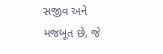સજીવ અને મજબૂત છે, જે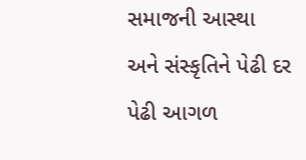સમાજની આસ્થા અને સંસ્કૃતિને પેઢી દર પેઢી આગળ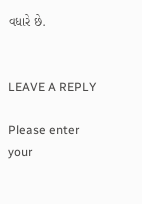વધારે છે.


LEAVE A REPLY

Please enter your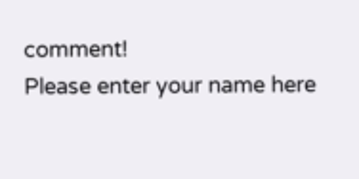comment!
Please enter your name here